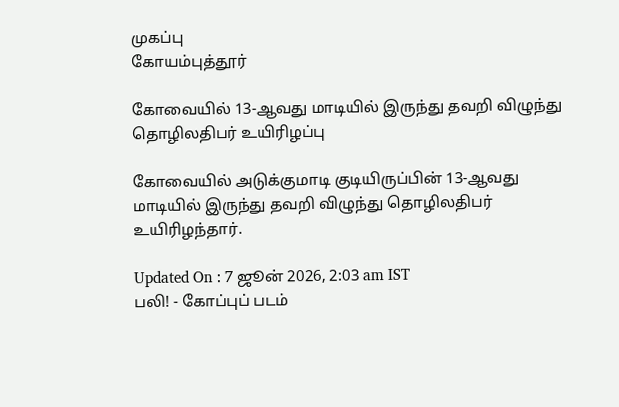முகப்பு
கோயம்புத்தூர்

கோவையில் 13-ஆவது மாடியில் இருந்து தவறி விழுந்து தொழிலதிபர் உயிரிழப்பு

கோவையில் அடுக்குமாடி குடியிருப்பின் 13-ஆவது மாடியில் இருந்து தவறி விழுந்து தொழிலதிபர் உயிரிழந்தார்.

Updated On : 7 ஜூன் 2026, 2:03 am IST
பலி! - கோப்புப் படம்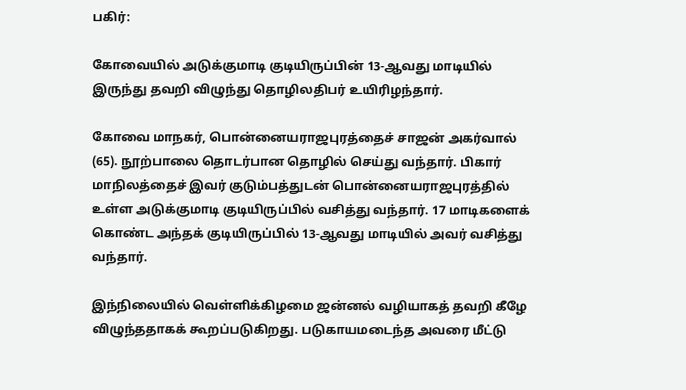பகிர்:

கோவையில் அடுக்குமாடி குடியிருப்பின் 13-ஆவது மாடியில் இருந்து தவறி விழுந்து தொழிலதிபர் உயிரிழந்தார்.

கோவை மாநகர், பொன்னையராஜபுரத்தைச் சாஜன் அகர்வால் (65). நூற்பாலை தொடர்பான தொழில் செய்து வந்தார். பிகார் மாநிலத்தைச் இவர் குடும்பத்துடன் பொன்னையராஜபுரத்தில் உள்ள அடுக்குமாடி குடியிருப்பில் வசித்து வந்தார். 17 மாடிகளைக் கொண்ட அந்தக் குடியிருப்பில் 13-ஆவது மாடியில் அவர் வசித்து வந்தார்.

இந்நிலையில் வெள்ளிக்கிழமை ஜன்னல் வழியாகத் தவறி கீழே விழுந்ததாகக் கூறப்படுகிறது. படுகாயமடைந்த அவரை மீட்டு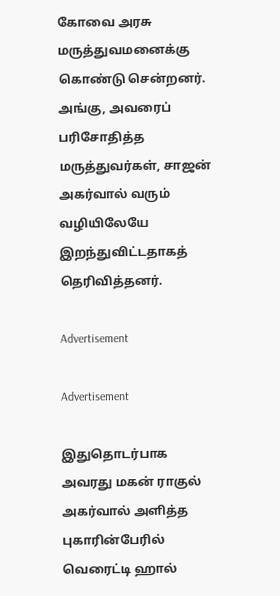கோவை அரசு மருத்துவமனைக்கு கொண்டு சென்றனர். அங்கு, அவரைப் பரிசோதித்த மருத்துவர்கள், சாஜன் அகர்வால் வரும் வழியிலேயே இறந்துவிட்டதாகத் தெரிவித்தனர்.

Advertisement

Advertisement

இதுதொடர்பாக அவரது மகன் ராகுல் அகர்வால் அளித்த புகாரின்பேரில் வெரைட்டி ஹால்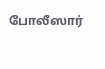போலீஸார்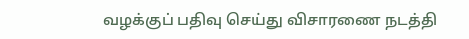வழக்குப் பதிவு செய்து விசாரணை நடத்தி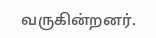வருகின்றனர்.